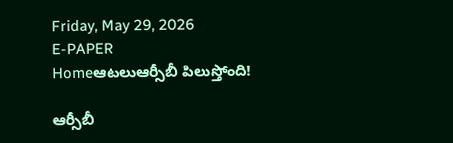Friday, May 29, 2026
E-PAPER
Homeఆటలుఆర్సీబీ పిలుస్తోంది!

ఆర్సీబీ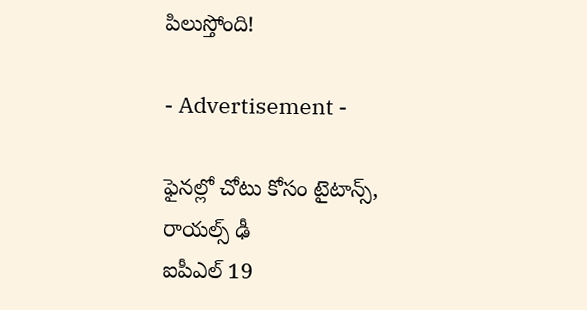పిలుస్తోంది!

- Advertisement -

ఫైనల్లో చోటు కోసం టైటాన్స్‌, రాయల్స్‌ ఢీ
ఐపీఎల్‌ 19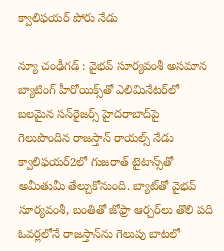క్వాలిఫయర్ పోరు నేడు

న్యూ చంఢీగడ్‌ : వైభవ్‌ సూర్యవంశీ అసమాన బ్యాటింగ్‌ హీరోయిక్స్‌తో ఎలిమినేటర్‌లో బలమైన సన్‌రైజర్స్‌ హైదరాబాద్‌పై గెలుపొందిన రాజస్తాన్‌ రాయల్స్‌ నేడు క్వాలిఫయర్‌2లో గుజరాత్‌ టైటాన్స్‌తో అమీతుమీ తేల్చుకోనుంది. బ్యాట్‌తో వైభవ్‌ సూర్యవంశీ, బంతితో జోఫ్రా ఆర్చర్‌లు తొలి పది ఓవర్లలోనే రాజస్తాన్‌ను గెలుపు బాటలో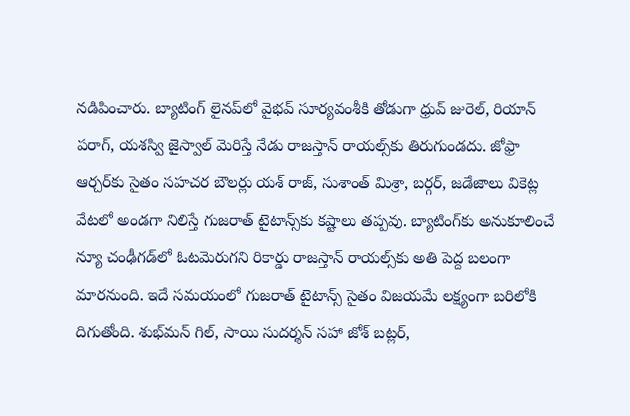నడిపించారు. బ్యాటింగ్‌ లైనప్‌లో వైభవ్‌ సూర్యవంశీకి తోడుగా ధ్రువ్‌ జురెల్‌, రియాన్‌ పరాగ్‌, యశస్వి జైస్వాల్‌ మెరిస్తే నేడు రాజస్తాన్‌ రాయల్స్‌కు తిరుగుండదు. జోఫ్రా ఆర్చర్‌కు సైతం సహచర బౌలర్లు యశ్‌ రాజ్‌, సుశాంత్‌ మిశ్రా, బర్గర్‌, జడేజాలు వికెట్ల వేటలో అండగా నిలిస్తే గుజరాత్‌ టైటాన్స్‌కు కష్టాలు తప్పవు. బ్యాటింగ్‌కు అనుకూలించే న్యూ చంఢీగడ్‌లో ఓటమెరుగని రికార్డు రాజస్తాన్‌ రాయల్స్‌కు అతి పెద్ద బలంగా మారనుంది. ఇదే సమయంలో గుజరాత్‌ టైటాన్స్‌ సైతం విజయమే లక్ష్యంగా బరిలోకి దిగుతోంది. శుభ్‌మన్‌ గిల్‌, సాయి సుదర్శన్‌ సహా జోశ్‌ బట్లర్‌,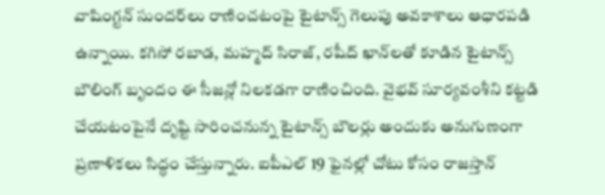వాషింగ్టన్‌ సుందర్‌లు రాణించటంపై టైటాన్స్‌ గెలుపు అవకాశాలు ఆధారపడి ఉన్నాయి. కగిసో రబాడ, మహ్మద్‌ సిరాజ్‌, రషీద్‌ ఖాన్‌లతో కూడిన టైటాన్స్‌ బౌలింగ్‌ బృందం ఈ సీజన్లో నిలకడగా రాణించింది. వైభవ్‌ సూర్యవంశీని కట్టడి చేయటంపైనే దృష్టి సారించనున్న టైటాన్స్‌ బౌలర్లు అందుకు అనుగుణంగా ప్రణాళికలు సిద్ధం చేస్తున్నారు. ఐపీఎల్‌ 19 ఫైనల్లో చోటు కోసం రాజస్తాన్‌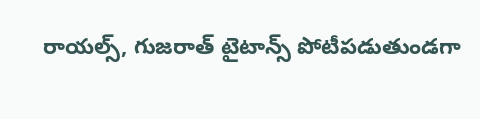రాయల్స్‌, గుజరాత్‌ టైటాన్స్‌ పోటీపడుతుండగా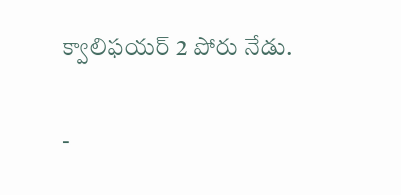క్వాలిఫయర్‌ 2 పోరు నేడు.

-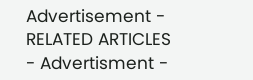Advertisement -
RELATED ARTICLES
- Advertisment -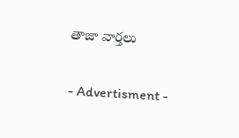తాజా వార్తలు

- Advertisment -